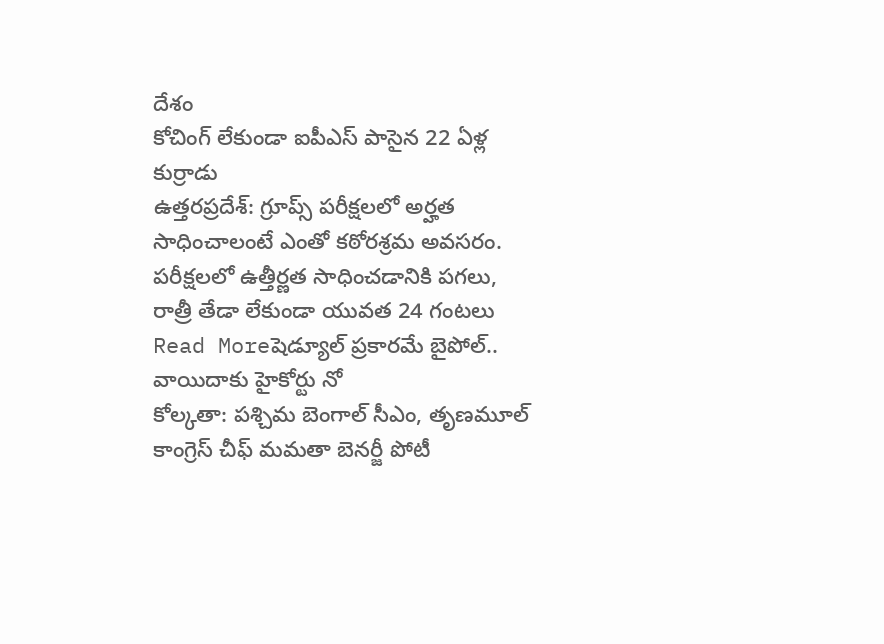దేశం
కోచింగ్ లేకుండా ఐపీఎస్ పాసైన 22 ఏళ్ల కుర్రాడు
ఉత్తరప్రదేశ్: గ్రూప్స్ పరీక్షలలో అర్హత సాధించాలంటే ఎంతో కఠోరశ్రమ అవసరం. పరీక్షలలో ఉత్తీర్ణత సాధించడానికి పగలు, రాత్రీ తేడా లేకుండా యువత 24 గంటలు
Read Moreషెడ్యూల్ ప్రకారమే బైపోల్.. వాయిదాకు హైకోర్టు నో
కోల్కతా: పశ్చిమ బెంగాల్ సీఎం, తృణమూల్ కాంగ్రెస్ చీఫ్ మమతా బెనర్జీ పోటీ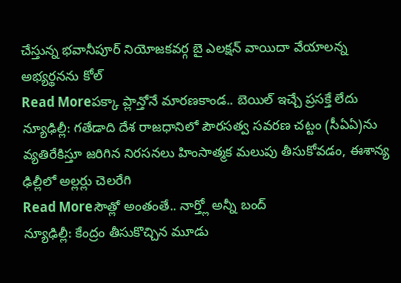చేస్తున్న భవానీపూర్ నియోజకవర్గ బై ఎలక్షన్ వాయిదా వేయాలన్న అభ్యర్థనను కోల్
Read Moreపక్కా ప్లాన్తోనే మారణకాండ.. బెయిల్ ఇచ్చే ప్రసక్తే లేదు
న్యూఢిల్లీ: గతేడాది దేశ రాజధానిలో పౌరసత్వ సవరణ చట్టం (సీఏఏ)ను వ్యతిరేకిస్తూ జరిగిన నిరసనలు హింసాత్మక మలుపు తీసుకోవడం, ఈశాన్య ఢిల్లీలో అల్లర్లు చెలరేగి
Read Moreసౌత్లో అంతంతే.. నార్త్లో అన్నీ బంద్
న్యూఢిల్లీ: కేంద్రం తీసుకొచ్చిన మూడు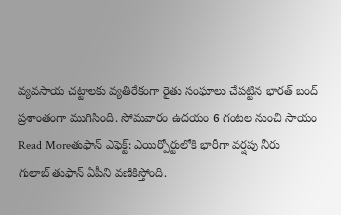వ్యవసాయ చట్టాలకు వ్యతిరేకంగా రైతు సంఘాలు చేపట్టిన భారత్ బంద్ ప్రశాంతంగా ముగిసింది. సోమవారం ఉదయం 6 గంటల నుంచి సాయం
Read Moreతుఫాన్ ఎఫెక్ట్: ఎయిర్పోర్టులోకి భారీగా వర్షపు నీరు
గులాబ్ తుఫాన్ ఏపీని వణికిస్తోంది.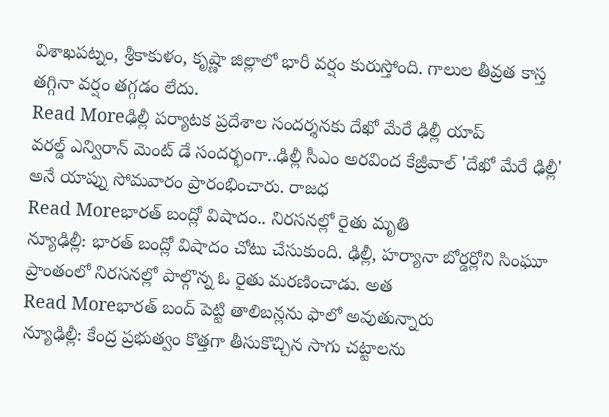విశాఖపట్నం, శ్రీకాకుళం, కృష్ణా జిల్లాలో భారీ వర్షం కురుస్తోంది. గాలుల తీవ్రత కాస్త తగ్గినా వర్షం తగ్గడం లేదు.
Read Moreఢిల్లీ పర్యాటక ప్రదేశాల సందర్శనకు దేఖో మేరే ఢిల్లీ యాప్
వరల్డ్ ఎన్విరాన్ మెంట్ డే సందర్భంగా..ఢిల్లీ సీఎం అరవింద కేజ్రీవాల్ 'దేఖో మేరే ఢిల్లీ' అనే యాప్ను సోమవారం ప్రారంభించారు. రాజధ
Read Moreభారత్ బంద్లో విషాదం.. నిరసనల్లో రైతు మృతి
న్యూఢిల్లీ: భారత్ బంద్లో విషాదం చోటు చేసుకుంది. ఢిల్లీ, హర్యానా బోర్డర్లోని సింఘూ ప్రాంతంలో నిరసనల్లో పాల్గొన్న ఓ రైతు మరణించాడు. అత
Read Moreభారత్ బంద్ పెట్టి తాలిబన్లను ఫాలో అవుతున్నారు
న్యూఢిల్లీ: కేంద్ర ప్రభుత్వం కొత్తగా తీసుకొచ్చిన సాగు చట్టాలను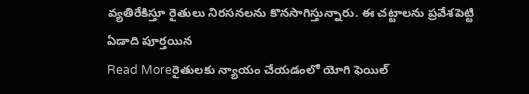వ్యతిరేకిస్తూ రైతులు నిరసనలను కొనసాగిస్తున్నారు. ఈ చట్టాలను ప్రవేశపెట్టి ఏడాది పూర్తయిన
Read Moreరైతులకు న్యాయం చేయడంలో యోగి ఫెయిల్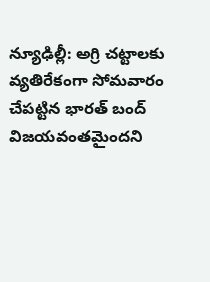న్యూఢిల్లీ: అగ్రి చట్టాలకు వ్యతిరేకంగా సోమవారం చేపట్టిన భారత్ బంద్ విజయవంతమైందని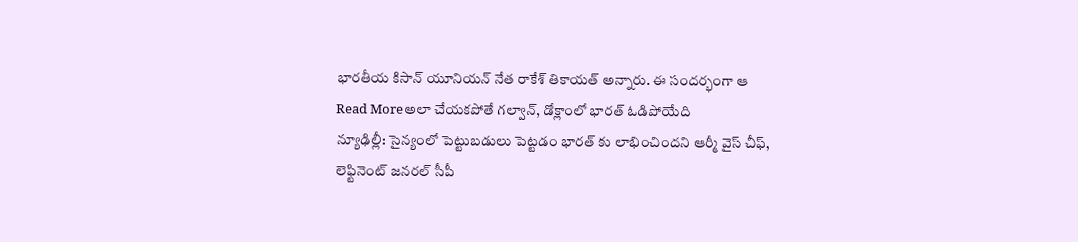భారతీయ కిసాన్ యూనియన్ నేత రాకేశ్ తికాయత్ అన్నారు. ఈ సందర్భంగా ఆ
Read Moreఅలా చేయకపోతే గల్వాన్, డోక్లాంలో భారత్ ఓడిపోయేది
న్యూఢిల్లీ: సైన్యంలో పెట్టుబడులు పెట్టడం భారత్ కు లాభించిందని ఆర్మీ వైస్ చీఫ్, లెఫ్టినెంట్ జనరల్ సీపీ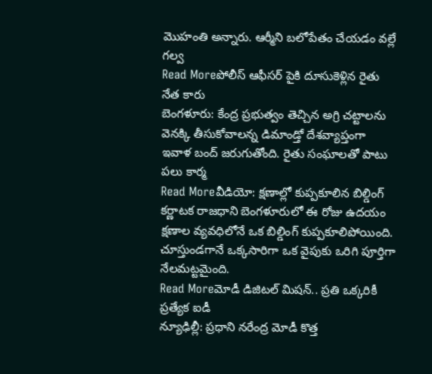మొహంతి అన్నారు. ఆర్మీని బలోపేతం చేయడం వల్లే గల్వ
Read Moreపోలీస్ ఆఫీసర్ పైకి దూసుకెళ్లిన రైతు నేత కారు
బెంగళూరు: కేంద్ర ప్రభుత్వం తెచ్చిన అగ్రి చట్టాలను వెనక్కి తీసుకోవాలన్న డిమాండ్తో దేశవ్యాప్తంగా ఇవాళ బంద్ జరుగుతోంది. రైతు సంఘాలతో పాటు పలు కార్మ
Read Moreవీడియో: క్షణాల్లో కుప్పకూలిన బిల్డింగ్
కర్ణాటక రాజధాని బెంగళూరులో ఈ రోజు ఉదయం క్షణాల వ్యవధిలోనే ఒక బిల్డింగ్ కుప్పకూలిపోయింది. చూస్తుండగానే ఒక్కసారిగా ఒక వైపుకు ఒరిగి పూర్తిగా నేలమట్టమైంది.
Read Moreమోడీ డిజిటల్ మిషన్.. ప్రతి ఒక్కరికీ ప్రత్యేక ఐడీ
న్యూఢిల్లీ: ప్రధాని నరేంద్ర మోడీ కొత్త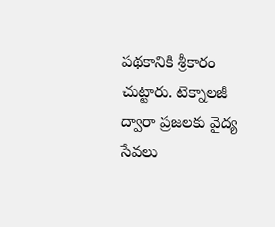పథకానికి శ్రీకారం చుట్టారు. టెక్నాలజీ ద్వారా ప్రజలకు వైద్య సేవలు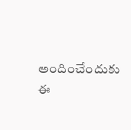అందించేందుకు ఈ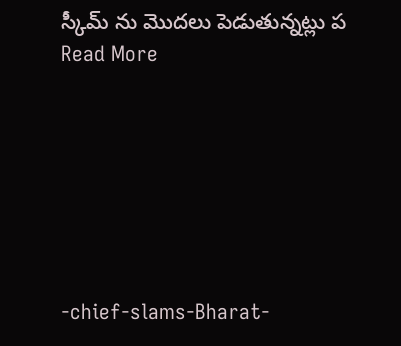స్కీమ్ ను మొదలు పెడుతున్నట్లు ప
Read More







-chief-slams-Bharat-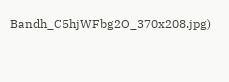Bandh_C5hjWFbg2O_370x208.jpg)